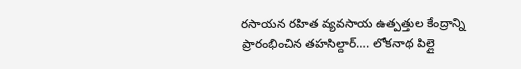రసాయన రహిత వ్యవసాయ ఉత్పత్తుల కేంద్రాన్ని ప్రారంభించిన తహసిల్దార్…. లోకనాథ పిల్లై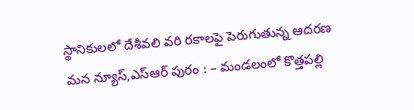స్థానికులలో దేశీవలి వరి రకాలపై పెరుగుతున్న ఆదరణ మన న్యూస్,ఎస్ఆర్ పురం : – మండలంలో కొత్తపల్లి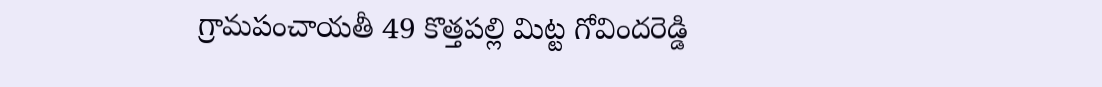గ్రామపంచాయతీ 49 కొత్తపల్లి మిట్ట గోవిందరెడ్డి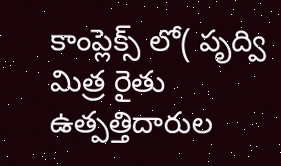కాంప్లెక్స్ లో( పృద్వి మిత్ర రైతు ఉత్పత్తిదారుల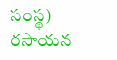సంస్థ) రసాయన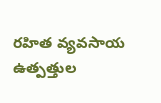రహిత వ్యవసాయ ఉత్పత్తుల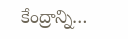కేంద్రాన్ని…